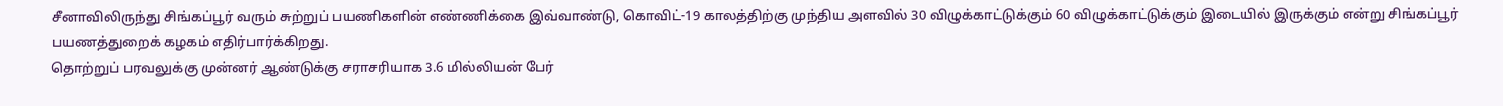சீனாவிலிருந்து சிங்கப்பூர் வரும் சுற்றுப் பயணிகளின் எண்ணிக்கை இவ்வாண்டு, கொவிட்-19 காலத்திற்கு முந்திய அளவில் 30 விழுக்காட்டுக்கும் 60 விழுக்காட்டுக்கும் இடையில் இருக்கும் என்று சிங்கப்பூர் பயணத்துறைக் கழகம் எதிர்பார்க்கிறது.
தொற்றுப் பரவலுக்கு முன்னர் ஆண்டுக்கு சராசரியாக 3.6 மில்லியன் பேர்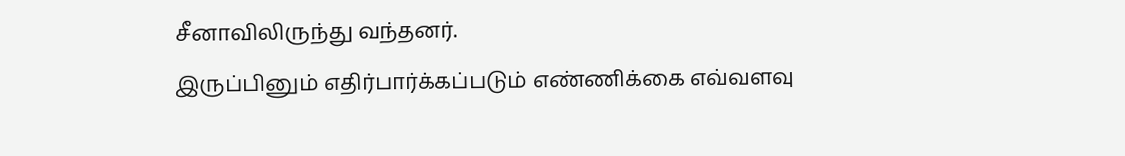சீனாவிலிருந்து வந்தனர்.
இருப்பினும் எதிர்பார்க்கப்படும் எண்ணிக்கை எவ்வளவு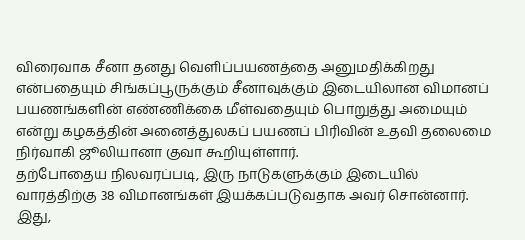விரைவாக சீனா தனது வெளிப்பயணத்தை அனுமதிக்கிறது என்பதையும் சிங்கப்பூருக்கும் சீனாவுக்கும் இடையிலான விமானப் பயணங்களின் எண்ணிக்கை மீள்வதையும் பொறுத்து அமையும் என்று கழகத்தின் அனைத்துலகப் பயணப் பிரிவின் உதவி தலைமை நிர்வாகி ஜூலியானா குவா கூறியுள்ளார்.
தற்போதைய நிலவரப்படி, இரு நாடுகளுக்கும் இடையில் வாரத்திற்கு 38 விமானங்கள் இயக்கப்படுவதாக அவர் சொன்னார். இது,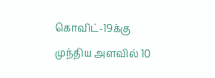கொவிட்-19க்கு முந்திய அளவில் 10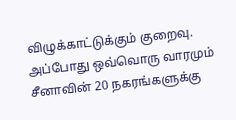விழுக்காட்டுக்கும் குறைவு. அப்போது ஒவ்வொரு வாரமும் சீனாவின் 20 நகரங்களுக்கு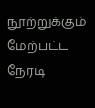நூற்றுக்கும் மேற்பட்ட நேரடி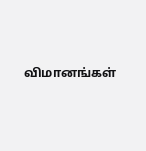விமானங்கள்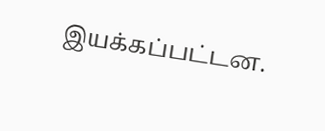இயக்கப்பட்டன.